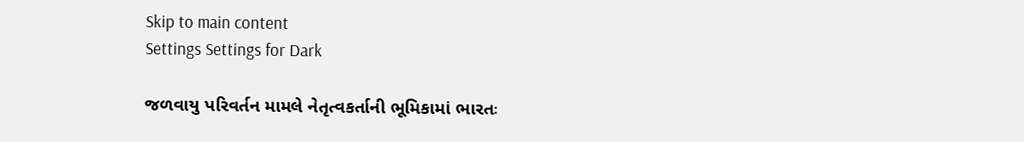Skip to main content
Settings Settings for Dark

જળવાયુ પરિવર્તન મામલે નેતૃત્વકર્તાની ભૂમિકામાં ભારતઃ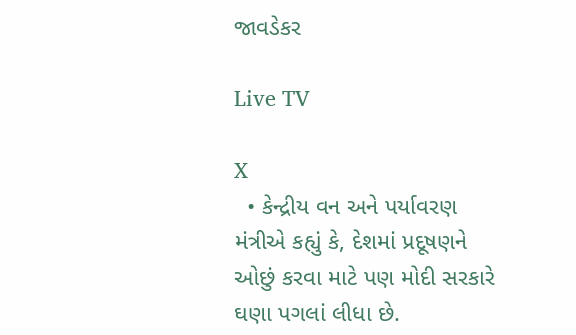જાવડેકર

Live TV

X
  • કેન્દ્રીય વન અને પર્યાવરણ મંત્રીએ કહ્યું કે, દેશમાં પ્રદૂષણને ઓછું કરવા માટે પણ મોદી સરકારે ઘણા પગલાં લીધા છે.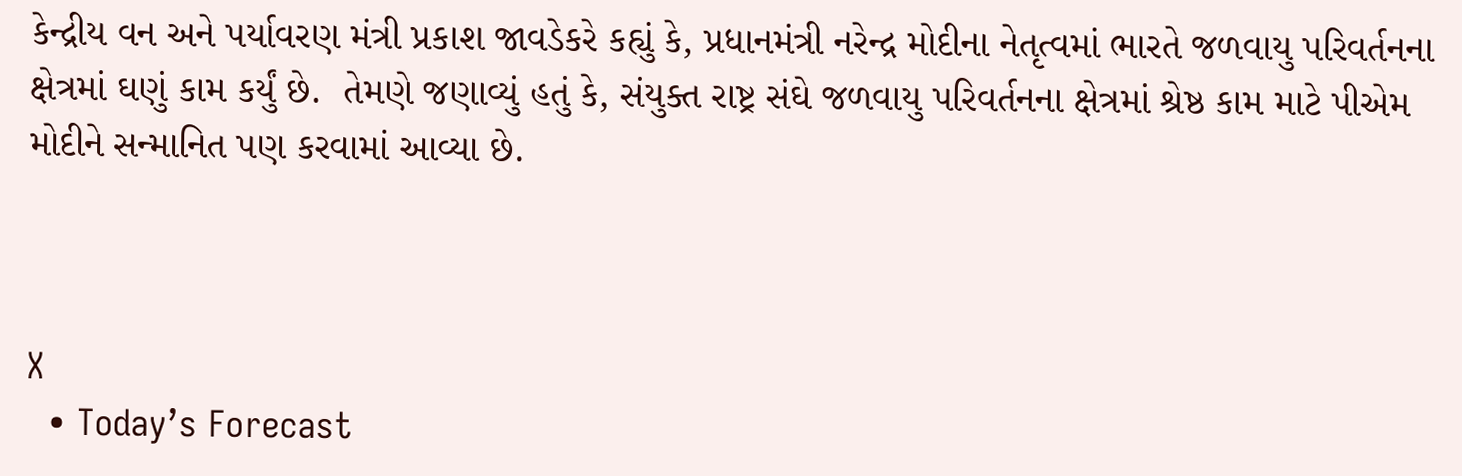કેન્દ્રીય વન અને પર્યાવરણ મંત્રી પ્રકાશ જાવડેકરે કહ્યું કે, પ્રધાનમંત્રી નરેન્દ્ર મોદીના નેતૃત્વમાં ભારતે જળવાયુ પરિવર્તનના ક્ષેત્રમાં ઘણું કામ કર્યું છે.  તેમણે જણાવ્યું હતું કે, સંયુક્ત રાષ્ટ્ર સંઘે જળવાયુ પરિવર્તનના ક્ષેત્રમાં શ્રેષ્ઠ કામ માટે પીએમ મોદીને સન્માનિત પણ કરવામાં આવ્યા છે.



X
  • Today’s Forecast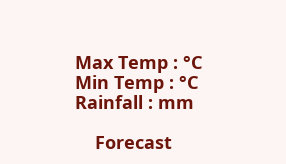Max Temp : °C Min Temp : °C Rainfall : mm

    Forecast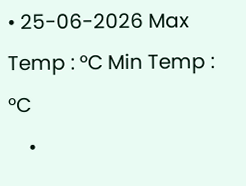• 25-06-2026 Max Temp : °C Min Temp : °C
    •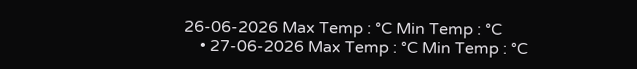26-06-2026 Max Temp : °C Min Temp : °C
    • 27-06-2026 Max Temp : °C Min Temp : °C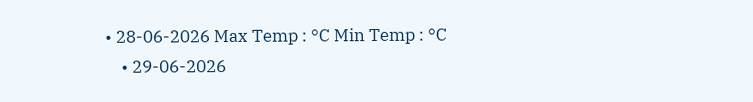• 28-06-2026 Max Temp : °C Min Temp : °C
    • 29-06-2026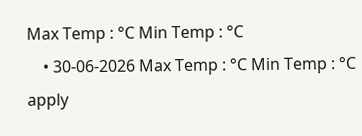Max Temp : °C Min Temp : °C
    • 30-06-2026 Max Temp : °C Min Temp : °C
apply